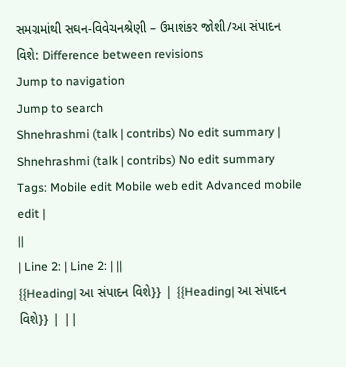સમગ્રમાંથી સઘન-વિવેચનશ્રેણી – ઉમાશંકર જોશી/આ સંપાદન વિશે: Difference between revisions
Jump to navigation
Jump to search
Shnehrashmi (talk | contribs) No edit summary |
Shnehrashmi (talk | contribs) No edit summary Tags: Mobile edit Mobile web edit Advanced mobile edit |
||
| Line 2: | Line 2: | ||
{{Heading| આ સંપાદન વિશે}} | {{Heading| આ સંપાદન વિશે}} | ||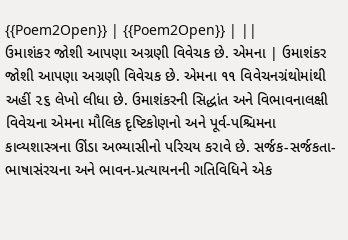{{Poem2Open}} | {{Poem2Open}} | ||
ઉમાશંકર જોશી આપણા અગ્રણી વિવેચક છે. એમના | ઉમાશંકર જોશી આપણા અગ્રણી વિવેચક છે. એમના ૧૧ વિવેચનગ્રંથોમાંથી અહીં ૨૬ લેખો લીધા છે. ઉમાશંકરની સિદ્ધાંત અને વિભાવનાલક્ષી વિવેચના એમના મૌલિક દૃષ્ટિકોણનો અને પૂર્વ-પશ્ચિમના કાવ્યશાસ્ત્રના ઊંડા અભ્યાસીનો પરિચય કરાવે છે. સર્જક-સર્જકતા-ભાષાસંરચના અને ભાવન-પ્રત્યાયનની ગતિવિધિને એક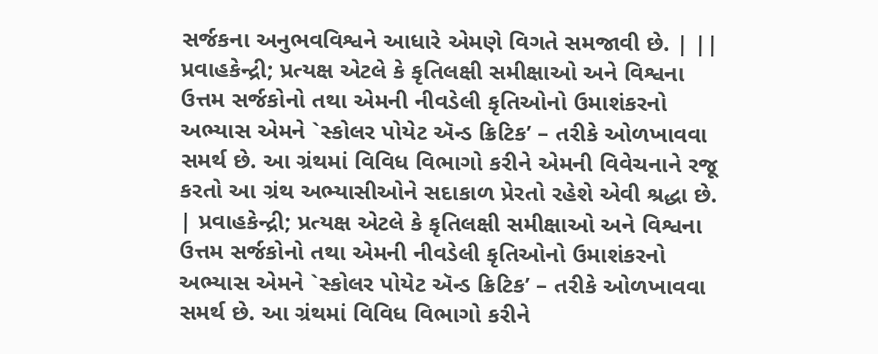સર્જકના અનુભવવિશ્વને આધારે એમણે વિગતે સમજાવી છે. | ||
પ્રવાહકેન્દ્રી; પ્રત્યક્ષ એટલે કે કૃતિલક્ષી સમીક્ષાઓ અને વિશ્વના ઉત્તમ સર્જકોનો તથા એમની નીવડેલી કૃતિઓનો ઉમાશંકરનો અભ્યાસ એમને `સ્કોલર પોયેટ ઍન્ડ ક્રિટિક’ – તરીકે ઓળખાવવા સમર્થ છે. આ ગ્રંથમાં વિવિધ વિભાગો કરીને એમની વિવેચનાને રજૂ કરતો આ ગ્રંથ અભ્યાસીઓને સદાકાળ પ્રેરતો રહેશે એવી શ્રદ્ધા છે. | પ્રવાહકેન્દ્રી; પ્રત્યક્ષ એટલે કે કૃતિલક્ષી સમીક્ષાઓ અને વિશ્વના ઉત્તમ સર્જકોનો તથા એમની નીવડેલી કૃતિઓનો ઉમાશંકરનો અભ્યાસ એમને `સ્કોલર પોયેટ ઍન્ડ ક્રિટિક’ – તરીકે ઓળખાવવા સમર્થ છે. આ ગ્રંથમાં વિવિધ વિભાગો કરીને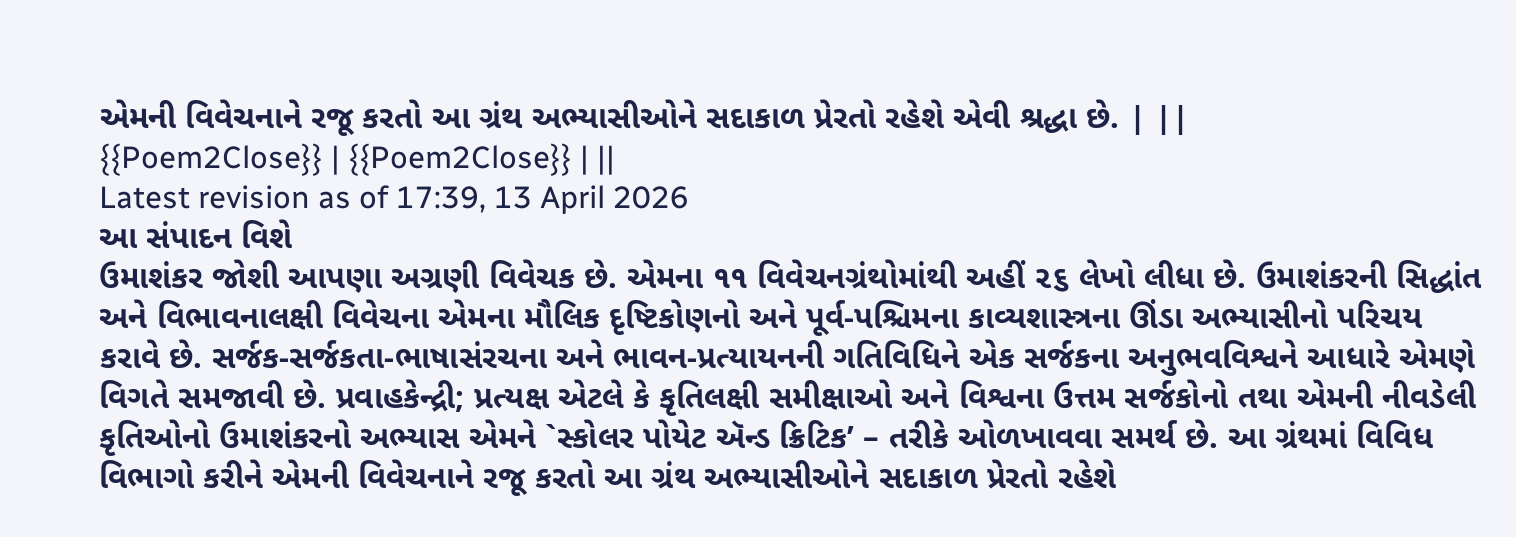એમની વિવેચનાને રજૂ કરતો આ ગ્રંથ અભ્યાસીઓને સદાકાળ પ્રેરતો રહેશે એવી શ્રદ્ધા છે. | ||
{{Poem2Close}} | {{Poem2Close}} | ||
Latest revision as of 17:39, 13 April 2026
આ સંપાદન વિશે
ઉમાશંકર જોશી આપણા અગ્રણી વિવેચક છે. એમના ૧૧ વિવેચનગ્રંથોમાંથી અહીં ૨૬ લેખો લીધા છે. ઉમાશંકરની સિદ્ધાંત અને વિભાવનાલક્ષી વિવેચના એમના મૌલિક દૃષ્ટિકોણનો અને પૂર્વ-પશ્ચિમના કાવ્યશાસ્ત્રના ઊંડા અભ્યાસીનો પરિચય કરાવે છે. સર્જક-સર્જકતા-ભાષાસંરચના અને ભાવન-પ્રત્યાયનની ગતિવિધિને એક સર્જકના અનુભવવિશ્વને આધારે એમણે વિગતે સમજાવી છે. પ્રવાહકેન્દ્રી; પ્રત્યક્ષ એટલે કે કૃતિલક્ષી સમીક્ષાઓ અને વિશ્વના ઉત્તમ સર્જકોનો તથા એમની નીવડેલી કૃતિઓનો ઉમાશંકરનો અભ્યાસ એમને `સ્કોલર પોયેટ ઍન્ડ ક્રિટિક’ – તરીકે ઓળખાવવા સમર્થ છે. આ ગ્રંથમાં વિવિધ વિભાગો કરીને એમની વિવેચનાને રજૂ કરતો આ ગ્રંથ અભ્યાસીઓને સદાકાળ પ્રેરતો રહેશે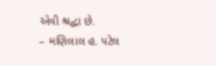એવી શ્રદ્ધા છે.
– મણિલાલ હ. પટેલ